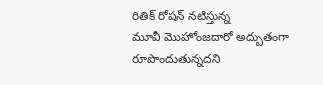రితిక్ రోషన్ నటిస్తున్న
మూవీ మొహోంజదారో అద్బుతంగా
రూపొందుతున్నదని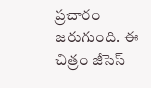ప్రచారం జరుగుంది. ఈ చిత్రం జీసెస్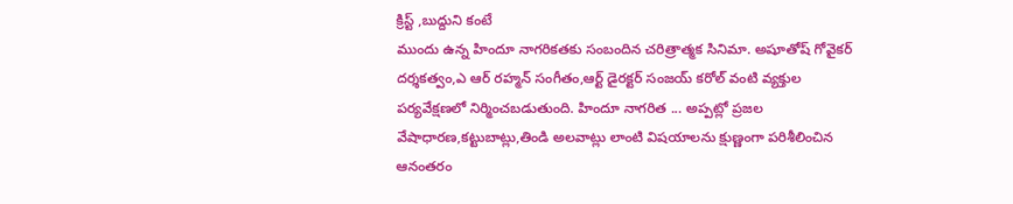క్రిస్ట్ ,బుద్దుని కంటే
ముందు ఉన్న హిందూ నాగరికతకు సంబందిన చరిత్రాత్మక సినిమా. అషూతోష్ గోవైకర్
దర్శకత్వం,ఎ ఆర్ రహ్మన్ సంగీతం,ఆర్ట్ డైరక్టర్ సంజయ్ కరోల్ వంటి వ్యక్తుల
పర్యవేక్షణలో నిర్మించబడుతుంది. హిందూ నాగరిత ... అప్పట్లో ప్రజల
వేషాధారణ,కట్టుబాట్లు,తిండి అలవాట్లు లాంటి విషయాలను క్షుణ్ణంగా పరిశీలించిన
ఆనంతరం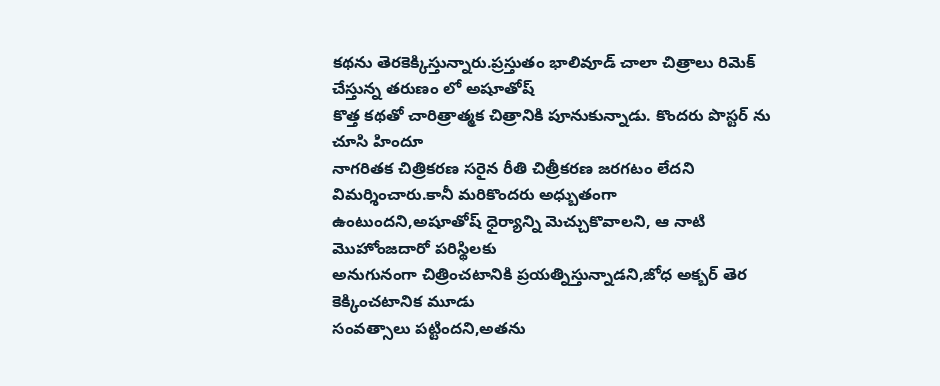కథను తెరకెక్కిస్తున్నారు.ప్రస్తుతం భాలివూడ్ చాలా చిత్రాలు రిమెక్ చేస్తున్న తరుణం లో అషూతోష్
కొత్త కథతో చారిత్రాత్మక చిత్రానికి పూనుకున్నాడు. కొందరు పొస్టర్ ను చూసి హిందూ
నాగరితక చిత్రికరణ సరైన రీతి చిత్రీకరణ జరగటం లేదని విమర్శించారు.కానీ మరికొందరు అధ్బుతంగా
ఉంటుందని,అషూతోష్ ధైర్యాన్ని మెచ్చుకొవాలని, ఆ నాటి మొహోంజదారో పరిస్థిలకు
అనుగునంగా చిత్రించటానికి ప్రయత్నిస్తున్నాడని,జోధ అక్బర్ తెర కెక్కించటానిక మూడు
సంవత్సాలు పట్టిందని,అతను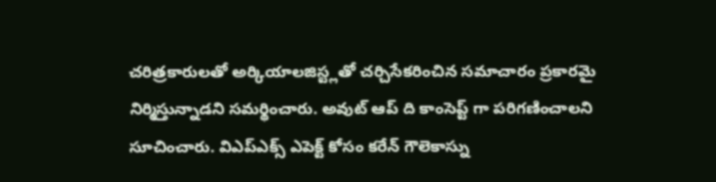చరిత్రకారులతో అర్కియాలజిస్ట్లతో చర్చిసేకరించిన సమాచారం ప్రకారమై
నిర్మిస్తున్నాడని సమర్థించారు. అవుట్ ఆప్ ది కాంసెప్ట్ గా పరిగణించాలని
సూచించారు. విఎప్ఎక్స్ ఎపెక్ట్ కోసం కరేన్ గౌలెకాస్ను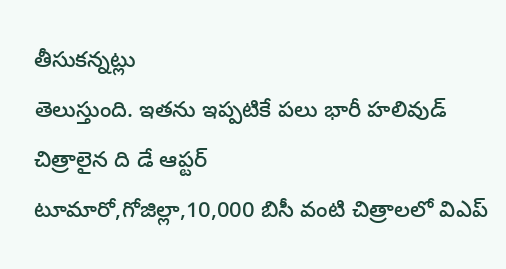తీసుకన్నట్లు
తెలుస్తుంది. ఇతను ఇప్పటికే పలు భారీ హలివుడ్ చిత్రాలైన ది డే ఆప్టర్
టూమారో,గోజిల్లా,10,000 బిసీ వంటి చిత్రాలలో విఎప్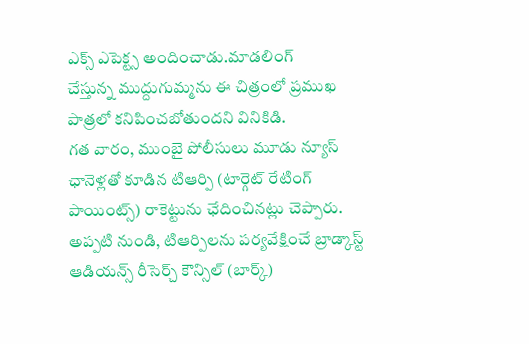ఎక్స్ ఎపెక్ట్స అందించాడు.మాడలింగ్
చేస్తున్న ముద్దుగుమ్మను ఈ చిత్రంలో ప్రముఖ పాత్రలో కనిపించబోతుందని వినికిడి.
గత వారం, ముంబై పోలీసులు మూడు న్యూస్ ఛానెళ్లతో కూడిన టిఆర్పి (టార్గెట్ రేటింగ్ పాయింట్స్) రాకెట్టును ఛేదించినట్లు చెప్పారు. అప్పటి నుండి, టిఆర్పిలను పర్యవేక్షించే బ్రాడ్కాస్ట్ ఆడియన్స్ రీసెర్చ్ కౌన్సిల్ (బార్క్)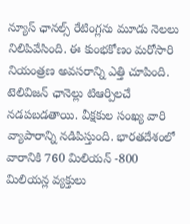న్యూస్ ఛానల్స్ రేటింగ్లను మూడు నెలలు నిలిపివేసింది. ఈ కుంభకోణం మరోసారి నియంత్రణ అవసరాన్ని ఎత్తి చూపింది. టెలివిజన్ ఛానెల్లు టిఆర్పిలచే నడపబడతాయి. వీక్షకుల సంఖ్య వారి వ్యాపారాన్ని నడిపిస్తుంది. భారతదేశంలో వారానికి 760 మిలియన్ -800 మిలియన్ల వ్యక్తులు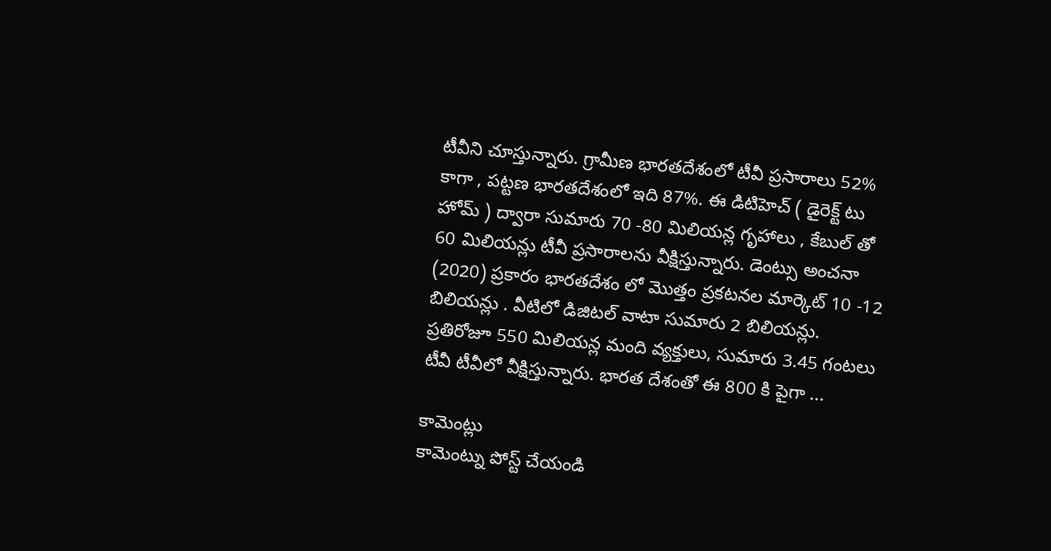టీవీని చూస్తున్నారు. గ్రామీణ భారతదేశంలో టీవీ ప్రసారాలు 52% కాగా , పట్టణ భారతదేశంలో ఇది 87%. ఈ డిటిహెచ్ ( డైరెక్ట్ టు హోమ్ ) ద్వారా సుమారు 70 -80 మిలియన్ల గృహాలు , కేబుల్ తో 60 మిలియన్లు టీవీ ప్రసారాలను వీక్షిస్తున్నారు. డెంట్సు అంచనా (2020) ప్రకారం భారతదేశం లో మొత్తం ప్రకటనల మార్కెట్ 10 -12 బిలియన్లు . వీటిలో డిజిటల్ వాటా సుమారు 2 బిలియన్లు. ప్రతిరోజూ 550 మిలియన్ల మంది వ్యక్తులు, సుమారు 3.45 గంటలు టీవీ టీవీలో వీక్షిస్తున్నారు. భారత దేశంతో ఈ 800 కి పైగా ...

కామెంట్లు
కామెంట్ను పోస్ట్ చేయండి